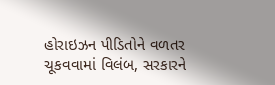હોરાઇઝન પીડિતોને વળતર ચૂકવવામાં વિલંબ, સરકારને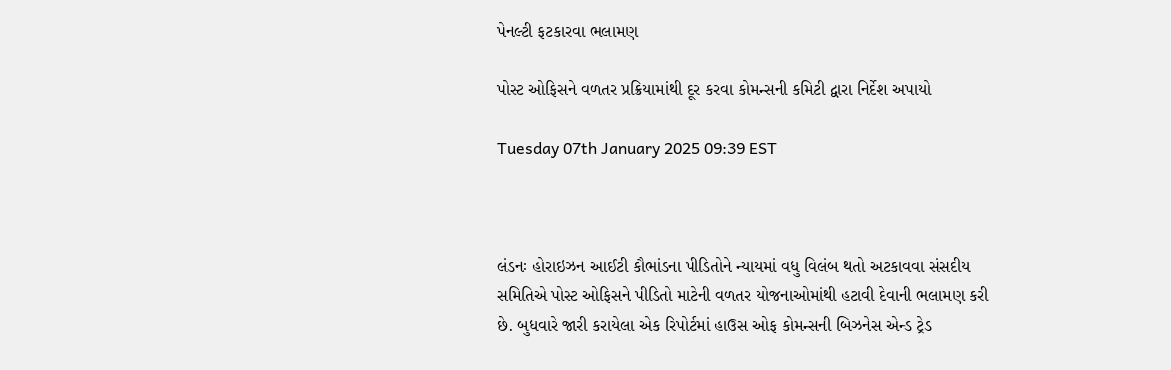પેનલ્ટી ફટકારવા ભલામણ

પોસ્ટ ઓફિસને વળતર પ્રક્રિયામાંથી દૂર કરવા કોમન્સની કમિટી દ્વારા નિર્દેશ અપાયો

Tuesday 07th January 2025 09:39 EST



લંડનઃ હોરાઇઝન આઈટી કૌભાંડના પીડિતોને ન્યાયમાં વધુ વિલંબ થતો અટકાવવા સંસદીય સમિતિએ પોસ્ટ ઓફિસને પીડિતો માટેની વળતર યોજનાઓમાંથી હટાવી દેવાની ભલામણ કરી છે. બુધવારે જારી કરાયેલા એક રિપોર્ટમાં હાઉસ ઓફ કોમન્સની બિઝનેસ એન્ડ ટ્રેડ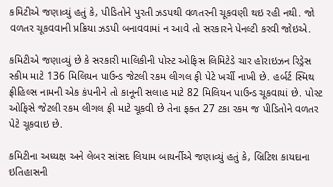કમિટીએ જણાવ્યું હતું કે, પીડિતોને પુરતી ઝડપથી વળતરની ચૂકવણી થઇ રહી નથી. જો વળતર ચૂકવવાની પ્રક્રિયા ઝડપી બનાવવામાં ન આવે તો સરકારને પેનલ્ટી કરવી જોઇએ.

કમિટીએ જણાવ્યું છે કે સરકારી માલિકીની પોસ્ટ ઓફિસ લિમિટેડે ચાર હોરાઇઝન રિડ્રેસ સ્કીમ માટે 136 મિલિયન પાઉન્ડ જેટલી રકમ લીગલ ફી પેટે ખર્ચી નાખી છે. હર્બર્ટ સ્મિથ ફ્રીહિલ્સ નામની એક કંપનીને તો કાનૂની સલાહ માટે 82 મિલિયન પાઉન્ડ ચૂકવાયાં છે. પોસ્ટ ઓફિસે જેટલી રકમ લીગલ ફી માટે ચૂકવી છે તેના ફક્ત 27 ટકા રકમ જ પીડિતોને વળતર પેટે ચૂકવાઇ છે.

કમિટીના અધ્યક્ષ અને લેબર સાંસદ લિયામ બાયર્નીએ જણાવ્યું હતું કે, બ્રિટિશ કાયદાના ઇતિહાસની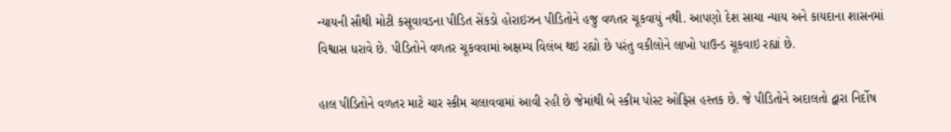ન્યાયની સૌથી મોટી કસૂવાવડના પીડિત સેંકડો હોરાઇઝન પીડિતોને હજુ વળતર ચૂકવાયું નથી. આપણો દેશ સાચા ન્યાય અને કાયદાના શાસનમાં વિશ્વાસ ધરાવે છે. પીડિતોને વળતર ચૂકવવામાં અક્ષમ્ય વિલંબ થઇ રહ્યો છે પરંતુ વકીલોને લાખો પાઉન્ડ ચૂકવાઇ રહ્યાં છે.

હાલ પીડિતોને વળતર માટે ચાર સ્કીમ ચલાવવામાં આવી રહી છે જેમાંથી બે સ્કીમ પોસ્ટ ઓફિસ હસ્તક છે. જે પીડિતોને અદાલતો દ્વારા નિર્દોષ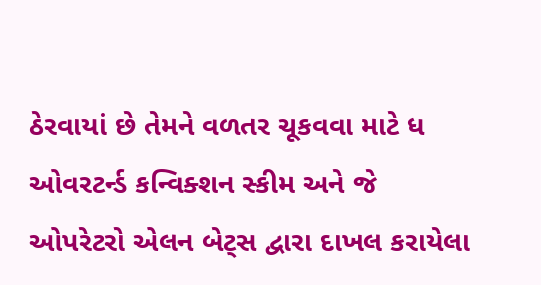ઠેરવાયાં છે તેમને વળતર ચૂકવવા માટે ધ ઓવરટર્ન્ડ કન્વિક્શન સ્કીમ અને જે ઓપરેટરો એલન બેટ્સ દ્વારા દાખલ કરાયેલા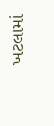ખટલામાં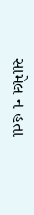સામેલ ન હતા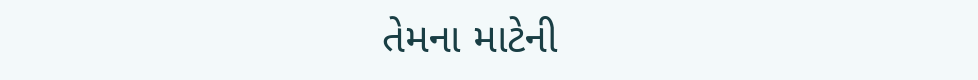તેમના માટેની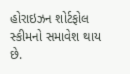હોરાઇઝન શોર્ટફોલ સ્કીમનો સમાવેશ થાય છે.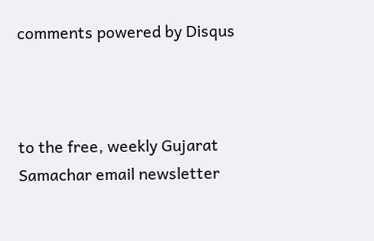comments powered by Disqus



to the free, weekly Gujarat Samachar email newsletter